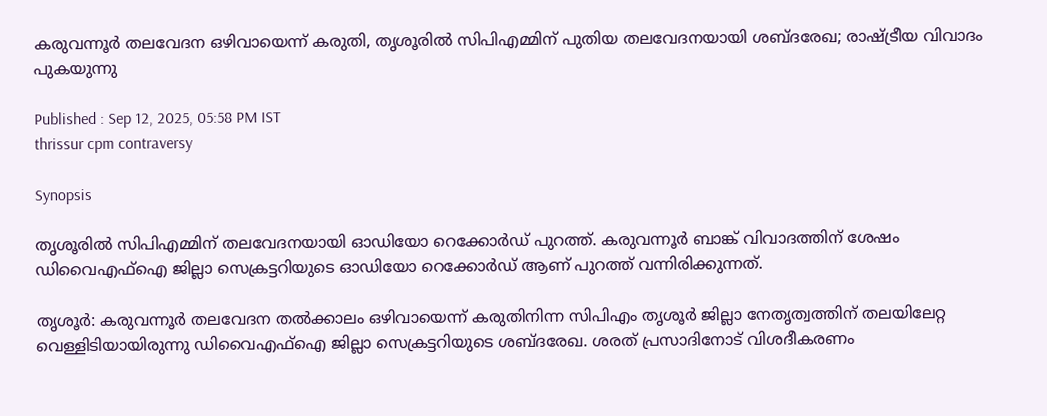കരുവന്നൂർ തലവേദന ഒഴിവായെന്ന് കരുതി, തൃശൂരിൽ സിപിഎമ്മിന് പുതിയ തലവേദനയായി ശബ്ദരേഖ; രാഷ്ട്രീയ വിവാദം പുകയുന്നു

Published : Sep 12, 2025, 05:58 PM IST
thrissur cpm contraversy

Synopsis

തൃശൂരിൽ സിപിഎമ്മിന് തലവേദനയായി ഓഡിയോ റെക്കോർഡ് പുറത്ത്. കരുവന്നൂർ ബാങ്ക് വിവാദത്തിന് ശേഷം ഡിവൈഎഫ്ഐ ജില്ലാ സെക്രട്ടറിയുടെ ഓഡിയോ റെക്കോർഡ് ആണ് പുറത്ത് വന്നിരിക്കുന്നത്.

തൃശൂർ: കരുവന്നൂർ തലവേദന തൽക്കാലം ഒഴിവായെന്ന് കരുതിനിന്ന സിപിഎം തൃശൂർ ജില്ലാ നേതൃത്വത്തിന് തലയിലേറ്റ വെള്ളിടിയായിരുന്നു ഡിവൈഎഫ്ഐ ജില്ലാ സെക്രട്ടറിയുടെ ശബ്ദരേഖ. ശരത് പ്രസാദിനോട് വിശദീകരണം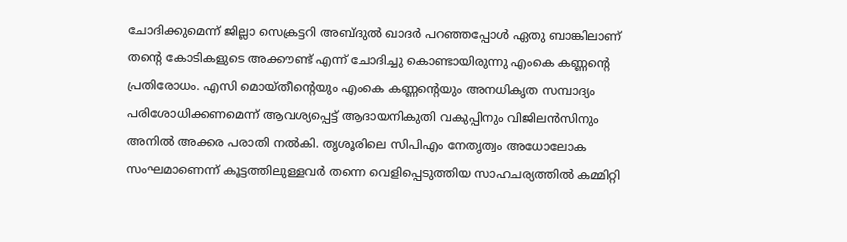ചോദിക്കുമെന്ന് ജില്ലാ സെക്രട്ടറി അബ്ദുൽ ഖാദർ പറഞ്ഞപ്പോൾ ഏതു ബാങ്കിലാണ് തന്റെ കോടികളുടെ അക്കൗണ്ട് എന്ന് ചോദിച്ചു കൊണ്ടായിരുന്നു എംകെ കണ്ണന്റെ പ്രതിരോധം. എസി മൊയ്തീന്റെയും എംകെ കണ്ണന്റെയും അനധികൃത സമ്പാദ്യം പരിശോധിക്കണമെന്ന് ആവശ്യപ്പെട്ട് ആദായനികുതി വകുപ്പിനും വിജിലൻസിനും അനിൽ അക്കര പരാതി നൽകി. തൃശൂരിലെ സിപിഎം നേതൃത്വം അധോലോക സംഘമാണെന്ന് കൂട്ടത്തിലുള്ളവർ തന്നെ വെളിപ്പെടുത്തിയ സാഹചര്യത്തിൽ കമ്മിറ്റി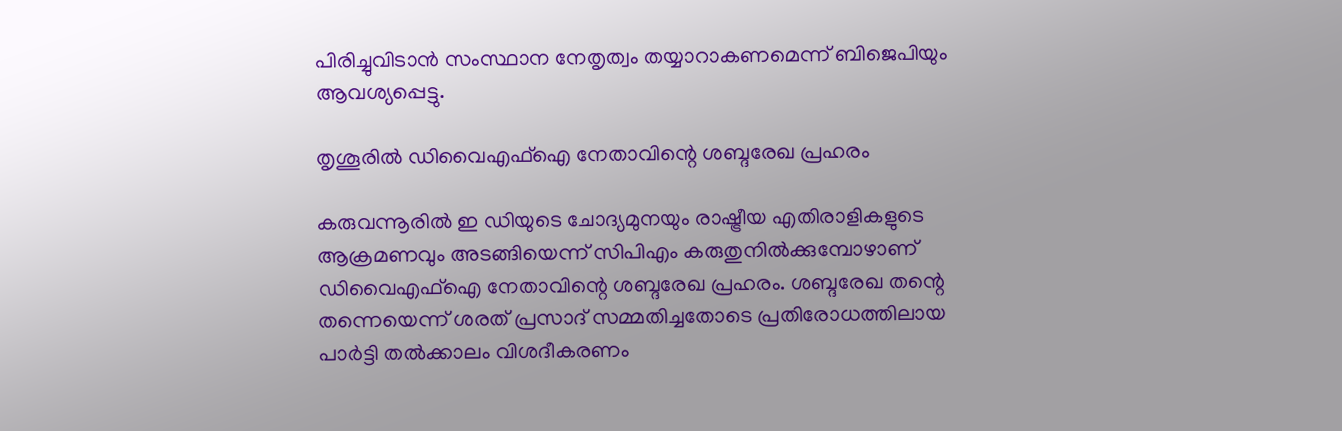പിരിച്ചുവിടാൻ സംസ്ഥാന നേതൃത്വം തയ്യാറാകണമെന്ന് ബിജെപിയും ആവശ്യപ്പെട്ടു.

തൃശൂരിൽ ഡിവൈഎഫ്ഐ നേതാവിന്റെ ശബ്ദരേഖ പ്രഹരം

കരുവന്നൂരിൽ ഇ ഡിയുടെ ചോദ്യമുനയും രാഷ്ട്രീയ എതിരാളികളുടെ ആക്രമണവും അടങ്ങിയെന്ന് സിപിഎം കരുതുനിൽക്കുമ്പോഴാണ് ഡിവൈഎഫ്ഐ നേതാവിന്റെ ശബ്ദരേഖ പ്രഹരം. ശബ്ദരേഖ തന്റെ തന്നെയെന്ന് ശരത് പ്രസാദ് സമ്മതിച്ചതോടെ പ്രതിരോധത്തിലായ പാർട്ടി തൽക്കാലം വിശദീകരണം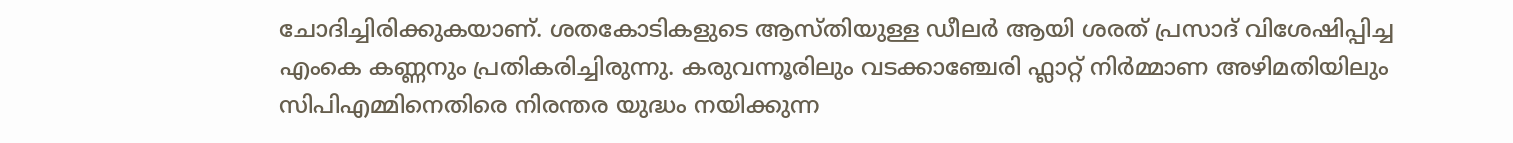ചോദിച്ചിരിക്കുകയാണ്. ശതകോടികളുടെ ആസ്തിയുള്ള ഡീലർ ആയി ശരത് പ്രസാദ് വിശേഷിപ്പിച്ച എംകെ കണ്ണനും പ്രതികരിച്ചിരുന്നു. കരുവന്നൂരിലും വടക്കാഞ്ചേരി ഫ്ലാറ്റ് നിർമ്മാണ അഴിമതിയിലും സിപിഎമ്മിനെതിരെ നിരന്തര യുദ്ധം നയിക്കുന്ന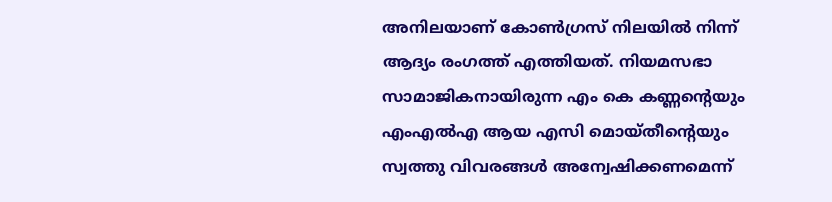അനിലയാണ് കോൺഗ്രസ് നിലയിൽ നിന്ന് ആദ്യം രംഗത്ത് എത്തിയത്. നിയമസഭാ സാമാജികനായിരുന്ന എം കെ കണ്ണന്റെയും എംഎൽഎ ആയ എസി മൊയ്തീന്റെയും സ്വത്തു വിവരങ്ങൾ അന്വേഷിക്കണമെന്ന്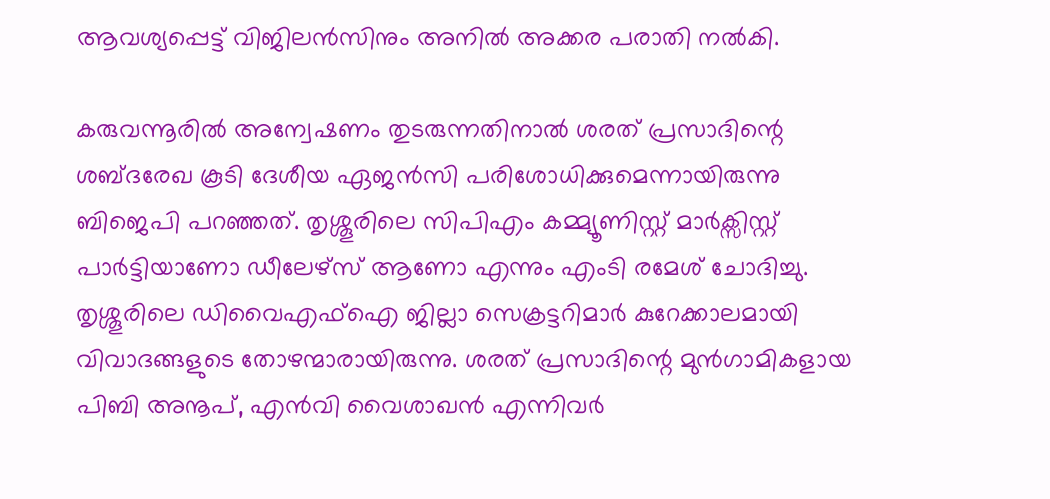ആവശ്യപ്പെട്ട് വിജിലൻസിനും അനിൽ അക്കര പരാതി നൽകി.

കരുവന്നൂരിൽ അന്വേഷണം തുടരുന്നതിനാൽ ശരത് പ്രസാദിന്റെ ശബ്ദരേഖ കൂടി ദേശീയ ഏജൻസി പരിശോധിക്കുമെന്നായിരുന്നു ബിജെപി പറഞ്ഞത്. തൃശ്ശൂരിലെ സിപിഎം കമ്മ്യൂണിസ്റ്റ് മാർക്സിസ്റ്റ് പാർട്ടിയാണോ ഡീലേഴ്സ് ആണോ എന്നും എംടി രമേശ് ചോദിച്ചു. തൃശ്ശൂരിലെ ഡിവൈഎഫ്ഐ ജില്ലാ സെക്രട്ടറിമാർ കുറേക്കാലമായി വിവാദങ്ങളുടെ തോഴന്മാരായിരുന്നു. ശരത് പ്രസാദിന്റെ മുൻഗാമികളായ പിബി അനൂപ്, എൻവി വൈശാഖൻ എന്നിവർ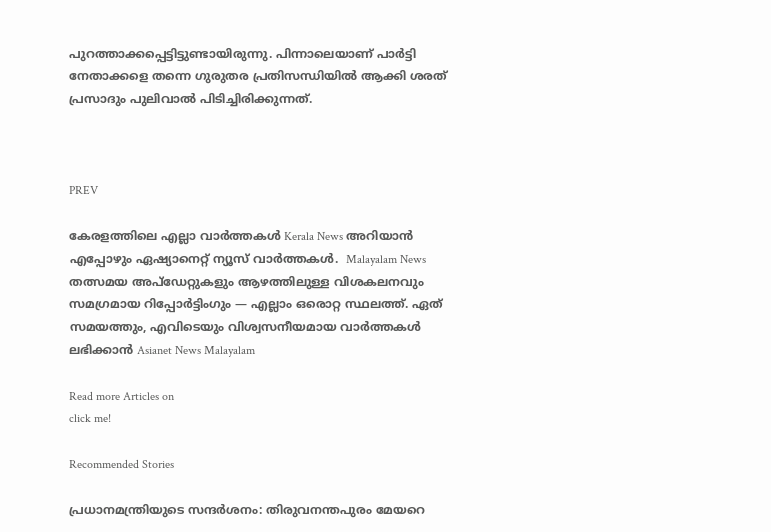പുറത്താക്കപ്പെട്ടിട്ടുണ്ടായിരുന്നു. പിന്നാലെയാണ് പാർട്ടി നേതാക്കളെ തന്നെ ഗുരുതര പ്രതിസന്ധിയിൽ ആക്കി ശരത് പ്രസാദും പുലിവാൽ പിടിച്ചിരിക്കുന്നത്.



PREV

കേരളത്തിലെ എല്ലാ വാർത്തകൾ Kerala News അറിയാൻ  എപ്പോഴും ഏഷ്യാനെറ്റ് ന്യൂസ് വാർത്തകൾ.  Malayalam News   തത്സമയ അപ്‌ഡേറ്റുകളും ആഴത്തിലുള്ള വിശകലനവും സമഗ്രമായ റിപ്പോർട്ടിംഗും — എല്ലാം ഒരൊറ്റ സ്ഥലത്ത്. ഏത് സമയത്തും, എവിടെയും വിശ്വസനീയമായ വാർത്തകൾ ലഭിക്കാൻ Asianet News Malayalam

Read more Articles on
click me!

Recommended Stories

പ്രധാനമന്ത്രിയുടെ സന്ദർശനം: തിരുവനന്തപുരം മേയറെ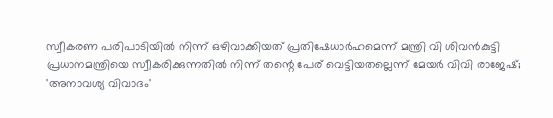സ്വീകരണ പരിപാടിയിൽ നിന്ന് ഒഴിവാക്കിയത് പ്രതിഷേധാർഹമെന്ന് മന്ത്രി വി ശിവൻകുട്ടി
പ്രധാനമന്ത്രിയെ സ്വീകരിക്കുന്നതിൽ നിന്ന് തന്റെ പേര് വെട്ടിയതല്ലെന്ന് മേയർ വിവി രാജേഷ്; 'അനാവശ്യ വിവാദം'